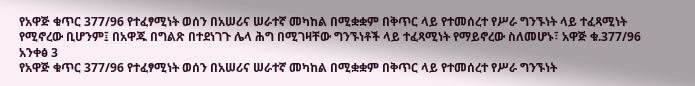የአዋጅ ቁጥር 377/96 የተፈፃሚነት ወሰን በአሠሪና ሠራተኛ መካከል በሚቋቋም በቅጥር ላይ የተመሰረተ የሥራ ግንኙነት ላይ ተፈጻሚነት የሚኖረው ቢሆንም፤ በአዋጁ በግልጽ በተደነገጉ ሌላ ሕግ በሚገዛቸው ግንኙነቶች ላይ ተፈጻሚነት የማይኖረው ስለመሆኑ፣ አዋጅ ቁ.377/96 አንቀፅ 3
የአዋጅ ቁጥር 377/96 የተፈፃሚነት ወሰን በአሠሪና ሠራተኛ መካከል በሚቋቋም በቅጥር ላይ የተመሰረተ የሥራ ግንኙነት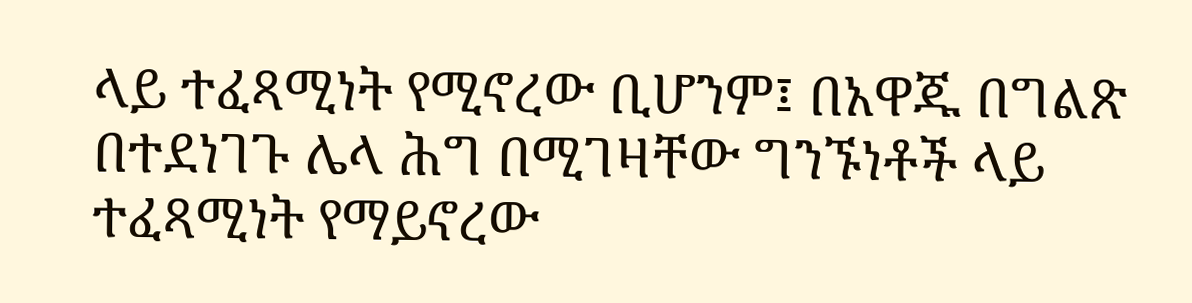ላይ ተፈጻሚነት የሚኖረው ቢሆንም፤ በአዋጁ በግልጽ በተደነገጉ ሌላ ሕግ በሚገዛቸው ግንኙነቶች ላይ ተፈጻሚነት የማይኖረው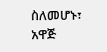ስለመሆኑ፣ አዋጅ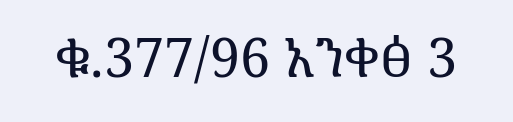ቁ.377/96 አንቀፅ 3